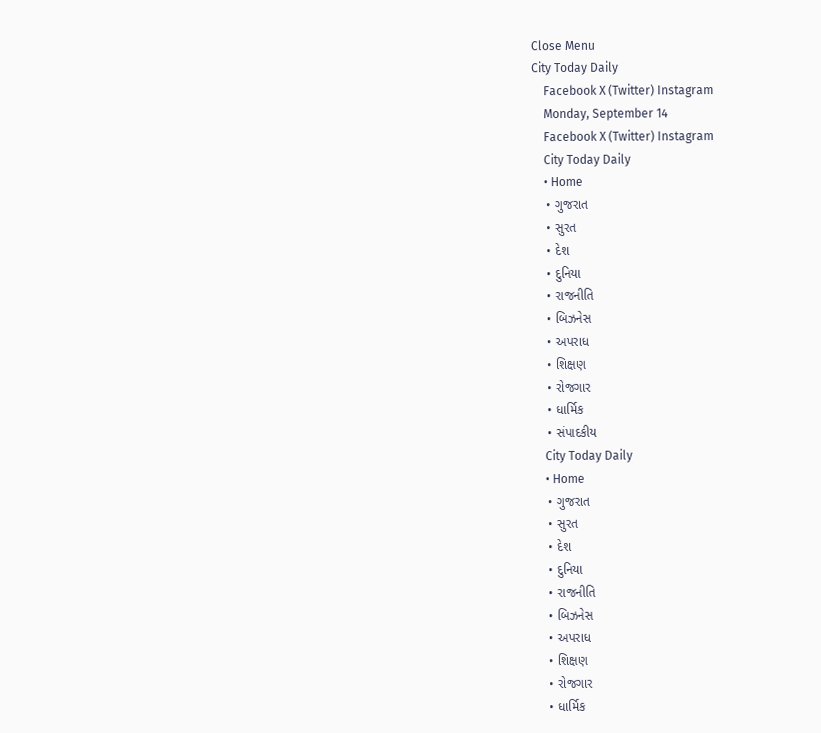Close Menu
City Today Daily
    Facebook X (Twitter) Instagram
    Monday, September 14
    Facebook X (Twitter) Instagram
    City Today Daily
    • Home
    • ગુજરાત
    • સુરત
    • દેશ
    • દુનિયા
    • રાજનીતિ
    • બિઝનેસ
    • અપરાધ
    • શિક્ષણ
    • રોજગાર
    • ધાર્મિક
    • સંપાદકીય
    City Today Daily
    • Home
    • ગુજરાત
    • સુરત
    • દેશ
    • દુનિયા
    • રાજનીતિ
    • બિઝનેસ
    • અપરાધ
    • શિક્ષણ
    • રોજગાર
    • ધાર્મિક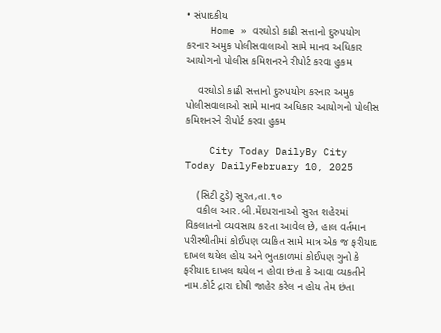• સંપાદકીય
    Home » વરઘોડો કાઢી સત્તાનો દુરુપયોગ કરનાર અમુક પોલીસવાલાઓ સામે માનવ અધિકાર આયોગનો પોલીસ કમિશનરને રીપોર્ટ કરવા હુકમ

    વરઘોડો કાઢી સત્તાનો દુરુપયોગ કરનાર અમુક પોલીસવાલાઓ સામે માનવ અધિકાર આયોગનો પોલીસ કમિશનરને રીપોર્ટ કરવા હુકમ

    City Today DailyBy City Today DailyFebruary 10, 2025

    (સિટી ટુડે) સુરત,તા.૧૦
    વકીલ આર.બી.મેંદપરાનાઓ સુરત શહે૨માં વિકલાતનો વ્યવસાય ક૨તા આવેલ છે, હાલ વર્તમાન પરીસ્થીતીમાં કોઈપણ વ્યકિત સામે માત્ર એક જ ફરીયાદ દાખલ થયેલ હોય અને ભુતકાળમાં કોઈપણ ગુનો કે ફરીયાદ દાખલ થયેલ ન હોવા છંતા કે આવા વ્યકતીને નામ.કોર્ટ દ્રારા દોષી જાહેર કરેલ ન હોય તેમ છંતા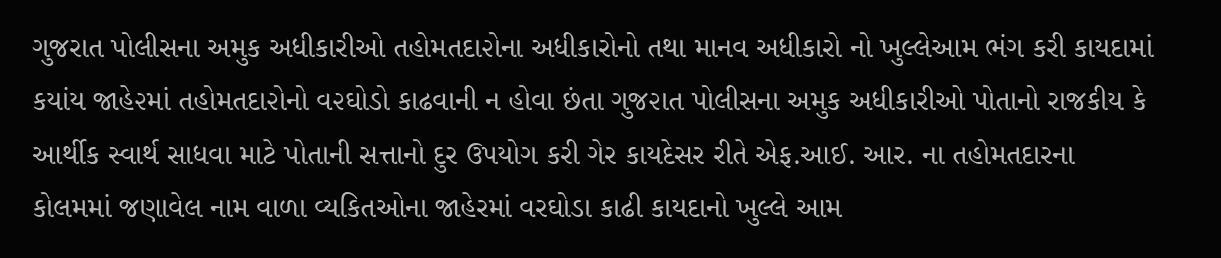ગુજરાત પોલીસના અમુક અધીકારીઓ તહોમતદા૨ોના અધીકારોનો તથા માનવ અધીકારો નો ખુલ્લેઆમ ભંગ કરી કાયદામાં કયાંય જાહે૨માં તહોમતદા૨ોનો વ૨ઘોડો કાઢવાની ન હોવા છંતા ગુજ૨ાત પોલીસના અમુક અધીકારીઓ પોતાનો રાજકીય કે આર્થીક સ્વાર્થ સાધવા માટે પોતાની સત્તાનો દુર ઉપયોગ કરી ગેર કાયદેસર રીતે એફ.આઈ. આર. ના તહોમતદારના કોલમમાં જણાવેલ નામ વાળા વ્યકિતઓના જાહેરમાં વરઘોડા કાઢી કાયદાનો ખુલ્લે આમ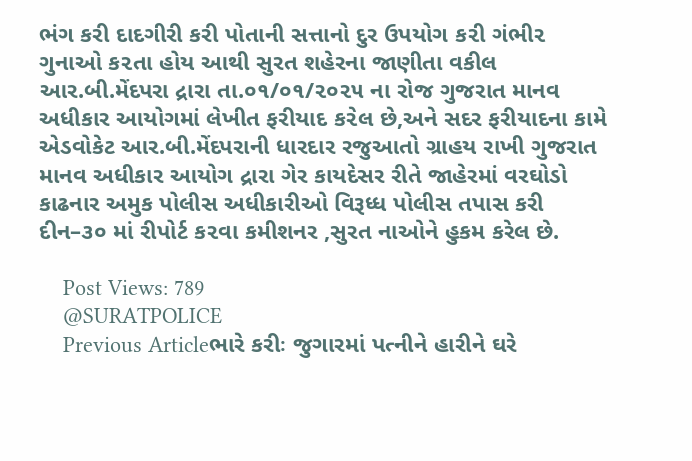ભંગ કરી દાદગીરી કરી પોતાની સત્તાનો દુર ઉપયોગ ક૨ી ગંભી૨ ગુનાઓ ક૨તા હોય આથી સુરત શહેરના જાણીતા વકીલ આર.બી.મેંદપરા દ્રારા તા.૦૧/૦૧/૨૦૨૫ ના રોજ ગુજરાત માનવ અધીકાર આયોગમાં લેખીત ફરીયાદ ક૨ેલ છે,અને સદર ફરીયાદના કામે એડવોકેટ આર.બી.મેંદપરાની ધારદાર રજુઆતો ગ્રાહય રાખી ગુજરાત માનવ અધીકાર આયોગ દ્રારા ગેર કાયદેસર રીતે જાહેરમાં વરઘોડો કાઢનાર અમુક પોલીસ અધીકારીઓ વિરૂધ્ધ પોલીસ તપાસ કરી દીન–૩૦ માં રીપોર્ટ ક૨વા કમીશનર ,સુરત નાઓને હુકમ કરેલ છે.

    Post Views: 789
    @SURATPOLICE
    Previous Articleભારે કરીઃ જુગારમાં પત્નીને હારીને ઘરે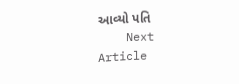આવ્યો પતિ
    Next Article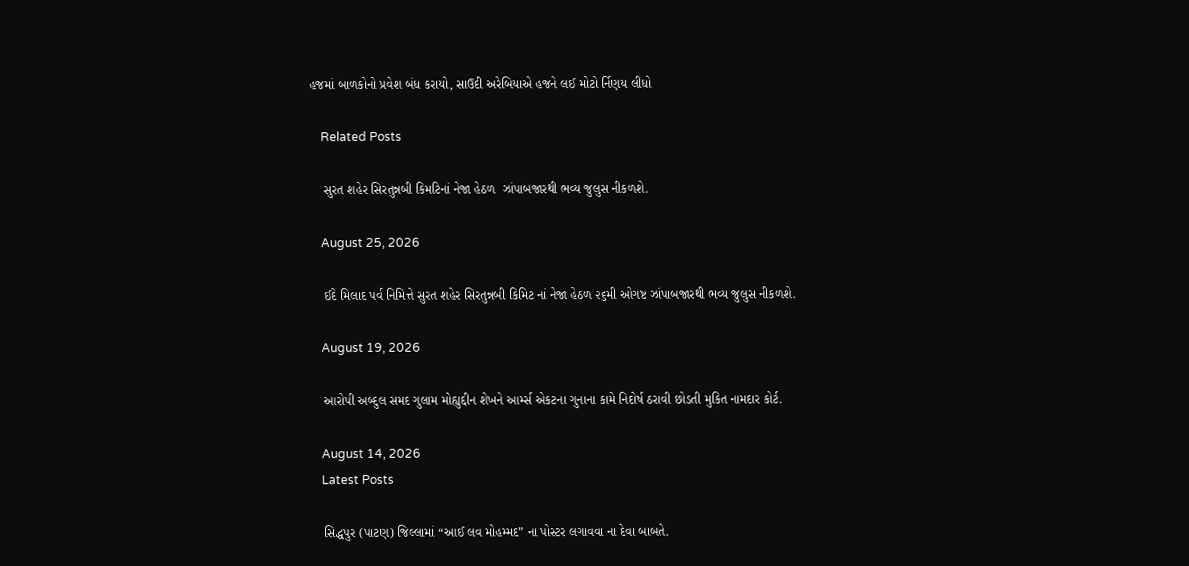હજમાં બાળકોનો પ્રવેશ બંધ કરાયો, સાઉદી અરેબિયાએ હજને લઈ મોટો ર્નિણય લીધો

    Related Posts

    સુરત શહેર સિરતુન્નબી કિમટિનાં નેજા હેઠળ  ઝાંપાબજારથી ભવ્ય જુલુસ નીકળશે.

    August 25, 2026

    ઈદે મિલાદ પર્વ નિમિત્તે સુરત શહેર સિરતુન્નબી કિમિટ નાં નેજા હેઠળ ૨૬મી ઓગષ્ટ ઝાંપાબજારથી ભવ્ય જુલુસ નીકળશે.

    August 19, 2026

    આરોપી અબ્દુલ સમદ ગુલામ મોહ્યુદ્દીન શેખને આર્મ્સ એકટના ગુનાના કામે નિદોર્ષ ઠરાવી છોડતી મુકિત નામદાર કોર્ટ.

    August 14, 2026
    Latest Posts

    સિદ્ધપુર (પાટણ) જિલ્લામાં “આઈ લવ મોહમ્મદ” ના પોસ્ટર લગાવવા ના દેવા બાબતે.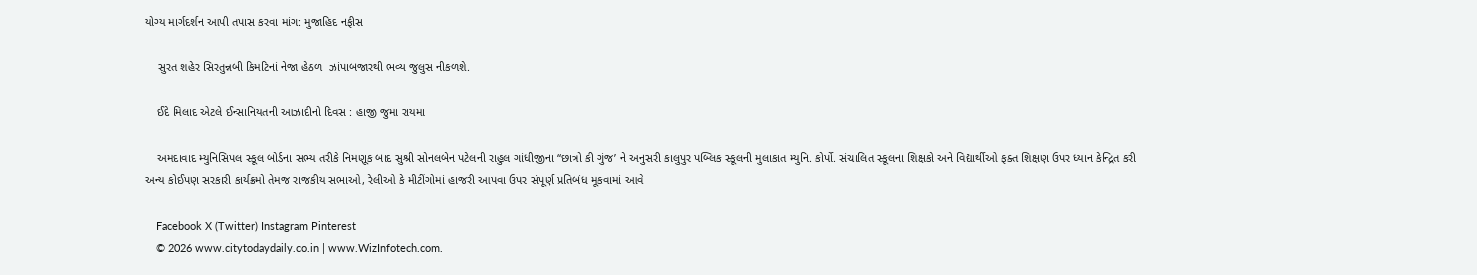યોગ્ય માર્ગદર્શન આપી તપાસ કરવા માંગ: મુજાહિદ નફીસ

    સુરત શહેર સિરતુન્નબી કિમટિનાં નેજા હેઠળ  ઝાંપાબજારથી ભવ્ય જુલુસ નીકળશે.

    ઈદે મિલાદ એટલે ઈન્સાનિયતની આઝાદીનો દિવસ : હાજી જુમા રાયમા

    અમદાવાદ મ્યુનિસિપલ સ્કૂલ બોર્ડના સભ્ય તરીકે નિમણૂક બાદ સુશ્રી સોનલબેન પટેલની રાહુલ ગાંધીજીના “છાત્રો કી ગુંજ’ ને અનુસરી કાલુપુર પબ્લિક સ્કૂલની મુલાકાત મ્યુનિ. કોર્પો. સંચાલિત સ્કૂલના શિક્ષકો અને વિદ્યાર્થીઓ ફક્ત શિક્ષણ ઉપર ધ્યાન કેન્દ્રિત કરી અન્ય કોઈપણ સરકારી કાર્યક્રમો તેમજ રાજકીય સભાઓ, રેલીઓ કે મીટીંગોમાં હાજરી આપવા ઉપર સંપૂર્ણ પ્રતિબંધ મૂકવામાં આવે

    Facebook X (Twitter) Instagram Pinterest
    © 2026 www.citytodaydaily.co.in | www.WizInfotech.com.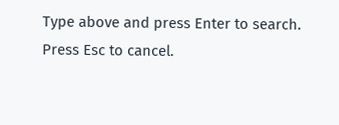Type above and press Enter to search. Press Esc to cancel.